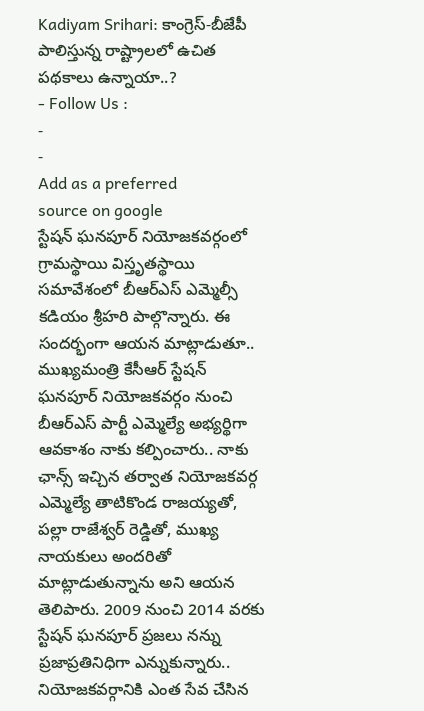Kadiyam Srihari: కాంగ్రెస్-బీజేపీ పాలిస్తున్న రాష్ట్రాలలో ఉచిత పథకాలు ఉన్నాయా..?
- Follow Us :
-
-
Add as a preferred
source on google
స్టేషన్ ఘనపూర్ నియోజకవర్గంలో గ్రామస్థాయి విస్తృతస్థాయి సమావేశంలో బీఆర్ఎస్ ఎమ్మెల్సీ కడియం శ్రీహరి పాల్గొన్నారు. ఈ సందర్భంగా ఆయన మాట్లాడుతూ.. ముఖ్యమంత్రి కేసీఆర్ స్టేషన్ ఘనపూర్ నియోజకవర్గం నుంచి బీఆర్ఎస్ పార్టీ ఎమ్మెల్యే అభ్యర్థిగా ఆవకాశం నాకు కల్పించారు.. నాకు ఛాన్స్ ఇచ్చిన తర్వాత నియోజకవర్గ ఎమ్మెల్యే తాటికొండ రాజయ్యతో, పల్లా రాజేశ్వర్ రెడ్డితో, ముఖ్య నాయకులు అందరితో మాట్లాడుతున్నాను అని ఆయన తెలిపారు. 2009 నుంచి 2014 వరకు స్టేషన్ ఘనపూర్ ప్రజలు నన్ను ప్రజాప్రతినిధిగా ఎన్నుకున్నారు.. నియోజకవర్గానికి ఎంత సేవ చేసిన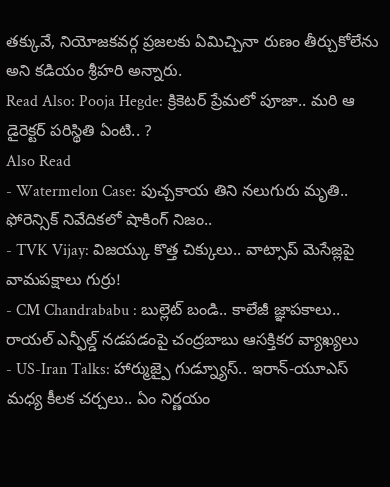తక్కువే, నియోజకవర్గ ప్రజలకు ఏమిచ్చినా రుణం తీర్చుకోలేను అని కడియం శ్రీహరి అన్నారు.
Read Also: Pooja Hegde: క్రికెటర్ ప్రేమలో పూజా.. మరి ఆ డైరెక్టర్ పరిస్థితి ఏంటి.. ?
Also Read
- Watermelon Case: పుచ్చకాయ తిని నలుగురు మృతి.. ఫోరెన్సిక్ నివేదికలో షాకింగ్ నిజం..
- TVK Vijay: విజయ్కు కొత్త చిక్కులు.. వాట్సాప్ మెసేజ్లపై వామపక్షాలు గుర్రు!
- CM Chandrababu : బుల్లెట్ బండి.. కాలేజీ జ్ఞాపకాలు.. రాయల్ ఎన్ఫీల్డ్ నడపడంపై చంద్రబాబు ఆసక్తికర వ్యాఖ్యలు
- US-Iran Talks: హార్ముజ్పై గుడ్న్యూస్.. ఇరాన్-యూఎస్ మధ్య కీలక చర్చలు.. ఏం నిర్ణయం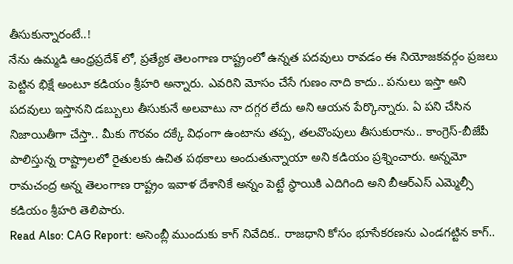తీసుకున్నారంటే..!
నేను ఉమ్మడి ఆంధ్రప్రదేశ్ లో, ప్రత్యేక తెలంగాణ రాష్ట్రంలో ఉన్నత పదవులు రావడం ఈ నియోజకవర్గం ప్రజలు పెట్టిన భిక్షే అంటూ కడియం శ్రీహరి అన్నారు. ఎవరిని మోసం చేసే గుణం నాది కాదు.. పనులు ఇస్తా అని పదవులు ఇస్తానని డబ్బులు తీసుకునే అలవాటు నా దగ్గర లేదు అని ఆయన పేర్కొన్నారు. ఏ పని చేసిన నిజాయితీగా చేస్తా.. మీకు గౌరవం దక్కే విధంగా ఉంటాను తప్ప, తలవొంపులు తీసుకురాను.. కాంగ్రెస్-బీజేపీ పాలిస్తున్న రాష్ట్రాలలో రైతులకు ఉచిత పథకాలు అందుతున్నాయా అని కడియం ప్రశ్నించారు. అన్నమో రామచంద్ర అన్న తెలంగాణ రాష్ట్రం ఇవాళ దేశానికే అన్నం పెట్టే స్థాయికి ఎదిగింది అని బీఆర్ఎస్ ఎమ్మెల్సీ కడియం శ్రీహరి తెలిపారు.
Read Also: CAG Report: అసెంబ్లీ ముందుకు కాగ్ నివేదిక.. రాజధాని కోసం భూసేకరణను ఎండగట్టిన కాగ్..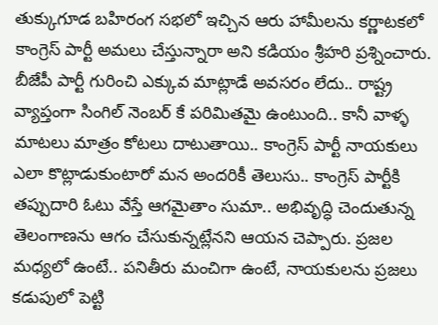తుక్కుగూడ బహిరంగ సభలో ఇచ్చిన ఆరు హామీలను కర్ణాటకలో కాంగ్రెస్ పార్టీ అమలు చేస్తున్నారా అని కడియం శ్రీహరి ప్రశ్నించారు. బీజేపీ పార్టీ గురించి ఎక్కువ మాట్లాడే అవసరం లేదు.. రాష్ట్ర వ్యాప్తంగా సింగిల్ నెంబర్ కే పరిమితమై ఉంటుంది.. కానీ వాళ్ళ మాటలు మాత్రం కోటలు దాటుతాయి.. కాంగ్రెస్ పార్టీ నాయకులు ఎలా కొట్లాడుకుంటారో మన అందరికీ తెలుసు.. కాంగ్రెస్ పార్టీకి తప్పుదారి ఓటు వేస్తే ఆగమైతాం సుమా.. అభివృద్ధి చెందుతున్న తెలంగాణను ఆగం చేసుకున్నట్లేనని ఆయన చెప్పారు. ప్రజల మధ్యలో ఉంటే.. పనితీరు మంచిగా ఉంటే, నాయకులను ప్రజలు కడుపులో పెట్టి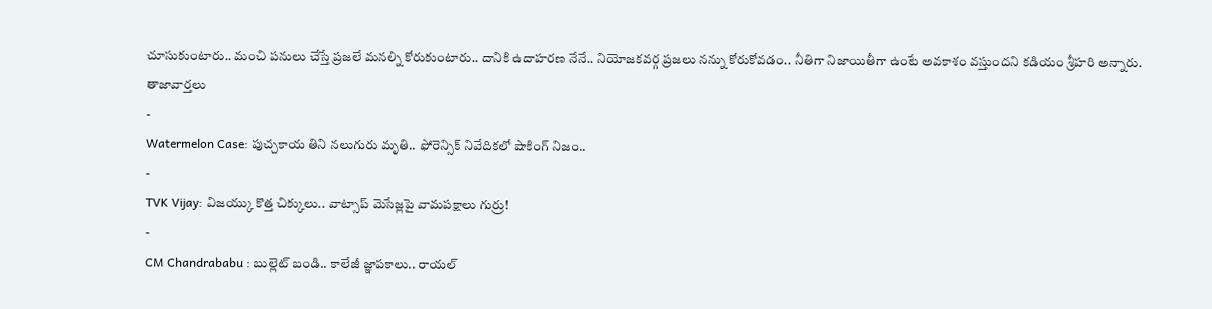చూసుకుంటారు.. మంచి పనులు చేస్తే ప్రజలే మనల్ని కోరుకుంటారు.. దానికి ఉదాహరణ నేనే.. నియోజకవర్గ ప్రజలు నన్ను కోరుకోవడం.. నీతిగా నిజాయితీగా ఉంటే అవకాశం వస్తుందని కడియం శ్రీహరి అన్నారు.
తాజావార్తలు
-
Watermelon Case: పుచ్చకాయ తిని నలుగురు మృతి.. ఫోరెన్సిక్ నివేదికలో షాకింగ్ నిజం..
-
TVK Vijay: విజయ్కు కొత్త చిక్కులు.. వాట్సాప్ మెసేజ్లపై వామపక్షాలు గుర్రు!
-
CM Chandrababu : బుల్లెట్ బండి.. కాలేజీ జ్ఞాపకాలు.. రాయల్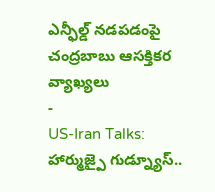ఎన్ఫీల్డ్ నడపడంపై చంద్రబాబు ఆసక్తికర వ్యాఖ్యలు
-
US-Iran Talks: హార్ముజ్పై గుడ్న్యూస్..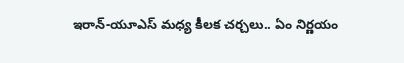ఇరాన్-యూఎస్ మధ్య కీలక చర్చలు.. ఏం నిర్ణయం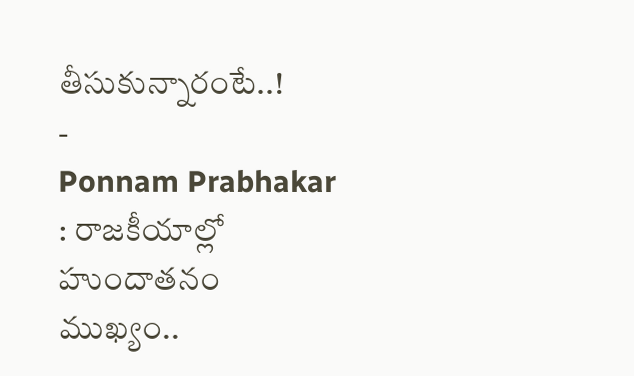తీసుకున్నారంటే..!
-
Ponnam Prabhakar : రాజకీయాల్లో హుందాతనం ముఖ్యం..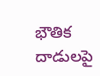భౌతిక దాడులపై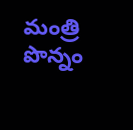మంత్రి పొన్నం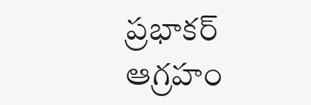ప్రభాకర్ ఆగ్రహం